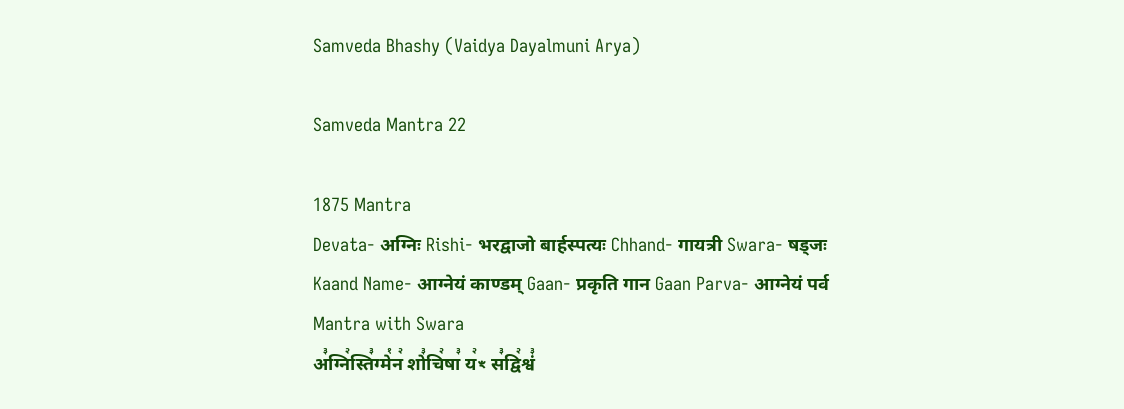Samveda Bhashy (Vaidya Dayalmuni Arya)

Samveda Mantra 22

1875 Mantra
Devata- अग्निः Rishi- भरद्वाजो बार्हस्पत्यः Chhand- गायत्री Swara- षड्जः Kaand Name- आग्नेयं काण्डम् Gaan- प्रकृति गान Gaan Parva- आग्नेयं पर्व
Mantra with Swara
अ꣣ग्नि꣢स्ति꣣ग्मे꣡न꣢ शो꣣चि꣢षा꣣ य꣢ꣳ स꣣द्वि꣢श्वं꣣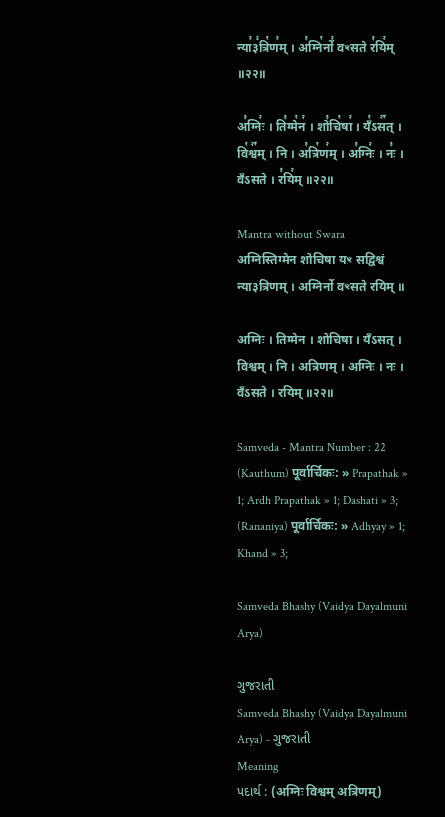न्या꣢३꣱त्रि꣡ण꣢म् । अ꣣ग्नि꣡र्नो꣢ वꣳसते र꣣यि꣢म् ॥२२॥

अ꣣ग्निः꣢ । ति꣣ग्मे꣡न꣢ । शो꣣चि꣡षा꣢ । यँ꣡ऽस꣢꣯त् । वि꣡श्व꣢꣯म् । नि । अ꣣त्रि꣡ण꣢म् । अ꣣ग्निः꣢ । नः꣣ । वँऽसते । र꣣यि꣢म् ॥२२॥

Mantra without Swara
अग्निस्तिग्मेन शोचिषा यꣳ सद्विश्वं न्या३त्रिणम् । अग्निर्नो वꣳसते रयिम् ॥

अग्निः । तिग्मेन । शोचिषा । यँऽसत् । विश्वम् । नि । अत्रिणम् । अग्निः । नः । वँऽसते । रयिम् ॥२२॥

Samveda - Mantra Number : 22
(Kauthum) पूर्वार्चिकः: » Prapathak » 1; Ardh Prapathak » 1; Dashati » 3;
(Rananiya) पूर्वार्चिकः: » Adhyay » 1; Khand » 3;

Samveda Bhashy (Vaidya Dayalmuni Arya)

ગુજરાતી
Samveda Bhashy (Vaidya Dayalmuni Arya) - ગુજરાતી
Meaning
પદાર્થ : (अग्निः विश्वम् अत्रिणम्)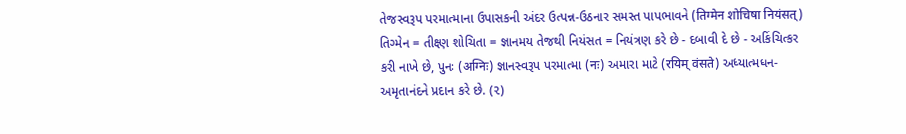તેજસ્વરૂપ પરમાત્માના ઉપાસકની અંદર ઉત્પન્ન-ઉઠનાર સમસ્ત પાપભાવને (तिग्मेन शोचिषा नियंसत्) તિગ્મેન = તીક્ષ્ણ શોચિતા = જ્ઞાનમય તેજથી નિયંસત = નિયંત્રણ કરે છે - દબાવી દે છે - અકિંચિત્કર કરી નાખે છે, પુનઃ (अग्निः) જ્ઞાનસ્વરૂપ પરમાત્મા (नः) અમારા માટે (रयिम् वंसते) અધ્યાત્મધન- અમૃતાનંદને પ્રદાન કરે છે. (૨)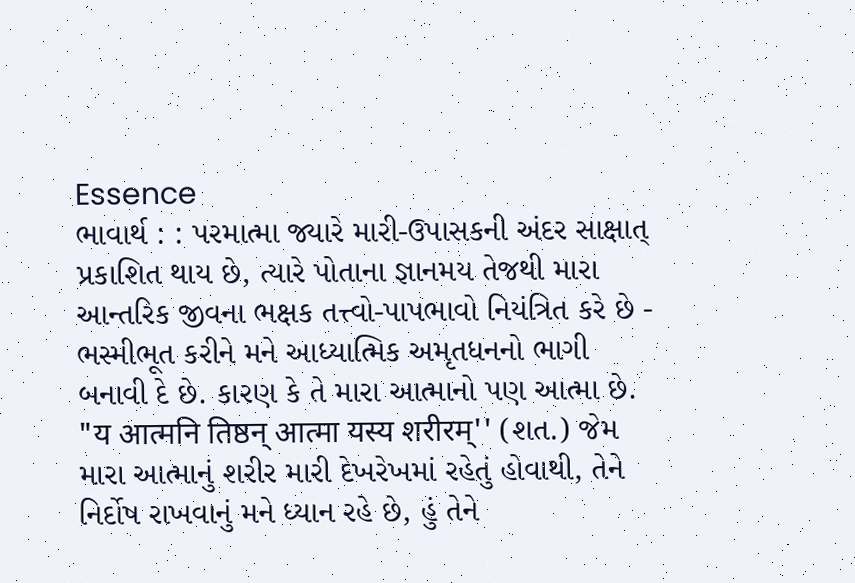Essence
ભાવાર્થ : : પરમાત્મા જ્યારે મારી-ઉપાસકની અંદર સાક્ષાત્ પ્રકાશિત થાય છે, ત્યારે પોતાના જ્ઞાનમય તેજથી મારા આન્તરિક જીવના ભક્ષક તત્ત્વો-પાપભાવો નિયંત્રિત કરે છે - ભસ્મીભૂત કરીને મને આધ્યાત્મિક અમૃતધનનો ભાગી બનાવી દે છે. કારણ કે તે મારા આત્માનો પણ આત્મા છે. "य आत्मनि तिष्ठन् आत्मा यस्य शरीरम्'' (શત.) જેમ મારા આત્માનું શરીર મારી દેખરેખમાં રહેતું હોવાથી, તેને નિર્દોષ રાખવાનું મને ધ્યાન રહે છે, હું તેને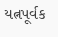યત્નપૂર્વક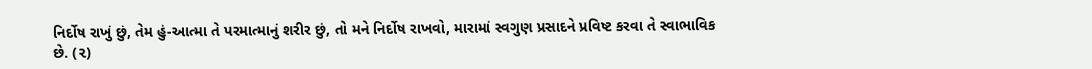નિર્દોષ રાખું છું, તેમ હું-આત્મા તે પરમાત્માનું શરીર છું, તો મને નિર્દોષ રાખવો, મારામાં સ્વગુણ પ્રસાદને પ્રવિષ્ટ કરવા તે સ્વાભાવિક છે. (૨)